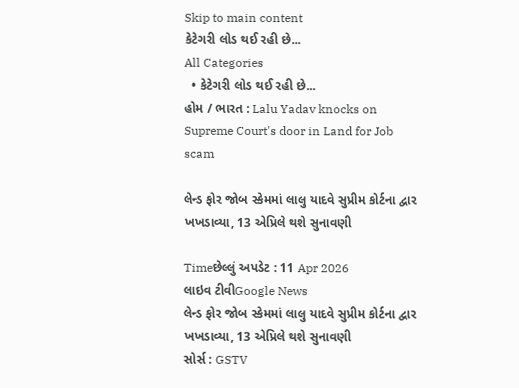Skip to main content
કેટેગરી લોડ થઈ રહી છે...
All Categories
  • કેટેગરી લોડ થઈ રહી છે...
હોમ / ભારત : Lalu Yadav knocks on Supreme Court's door in Land for Job scam

લેન્ડ ફોર જોબ સ્કેમમાં લાલુ યાદવે સુપ્રીમ કોર્ટના દ્વાર ખખડાવ્યા, 13 એપ્રિલે થશે સુનાવણી

Timeછેલ્લું અપડેટ : 11 Apr 2026
લાઇવ ટીવીGoogle News
લેન્ડ ફોર જોબ સ્કેમમાં લાલુ યાદવે સુપ્રીમ કોર્ટના દ્વાર ખખડાવ્યા, 13 એપ્રિલે થશે સુનાવણી
સોર્સ : GSTV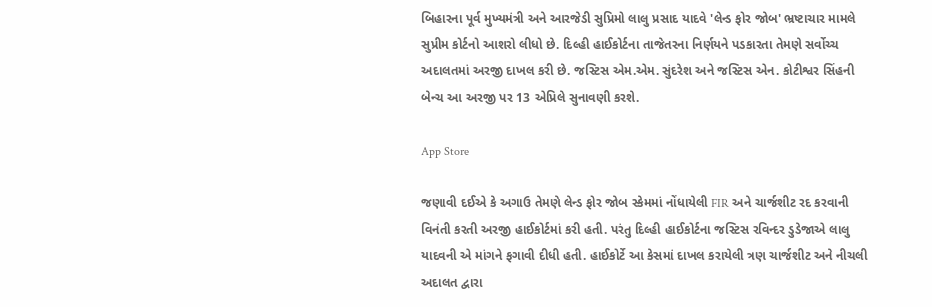બિહારના પૂર્વ મુખ્યમંત્રી અને આરજેડી સુપ્રિમો લાલુ પ્રસાદ યાદવે 'લેન્ડ ફોર જોબ' ભ્રષ્ટાચાર મામલે સુપ્રીમ કોર્ટનો આશરો લીધો છે. દિલ્હી હાઈકોર્ટના તાજેતરના નિર્ણયને પડકારતા તેમણે સર્વોચ્ચ અદાલતમાં અરજી દાખલ કરી છે. જસ્ટિસ એમ.એમ. સુંદરેશ અને જસ્ટિસ એન. કોટીશ્વર સિંહની બેન્ચ આ અરજી પર 13 એપ્રિલે સુનાવણી કરશે.

App Store

જણાવી દઈએ કે અગાઉ તેમણે લેન્ડ ફોર જોબ સ્કેમમાં નોંધાયેલી FIR અને ચાર્જશીટ રદ કરવાની વિનંતી કરતી અરજી હાઈકોર્ટમાં કરી હતી. પરંતુ દિલ્હી હાઈકોર્ટના જસ્ટિસ રવિન્દર ડુડેજાએ લાલુ યાદવની એ માંગને ફગાવી દીધી હતી. હાઈકોર્ટે આ કેસમાં દાખલ કરાયેલી ત્રણ ચાર્જશીટ અને નીચલી અદાલત દ્વારા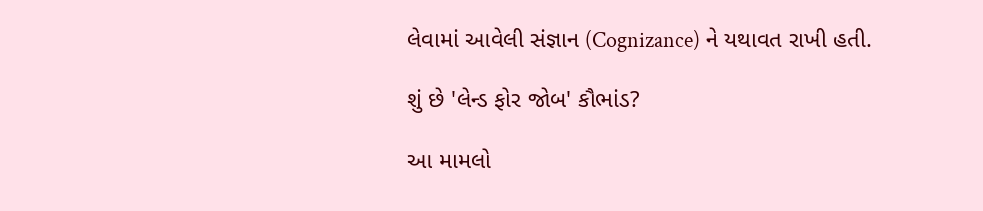લેવામાં આવેલી સંજ્ઞાન (Cognizance) ને યથાવત રાખી હતી.

શું છે 'લેન્ડ ફોર જોબ' કૌભાંડ?

આ મામલો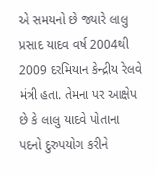એ સમયનો છે જ્યારે લાલુ પ્રસાદ યાદવ વર્ષ 2004થી 2009 દરમિયાન કેન્દ્રીય રેલવે મંત્રી હતા. તેમના પર આક્ષેપ છે કે લાલુ યાદવે પોતાના પદનો દુરુપયોગ કરીને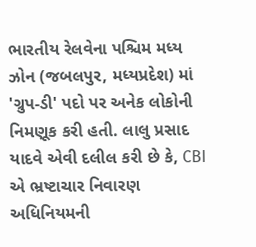ભારતીય રેલવેના પશ્ચિમ મધ્ય ઝોન (જબલપુર, મધ્યપ્રદેશ) માં 'ગ્રુપ-ડી' પદો પર અનેક લોકોની નિમણૂક કરી હતી. લાલુ પ્રસાદ યાદવે એવી દલીલ કરી છે કે, CBI એ ભ્રષ્ટાચાર નિવારણ અધિનિયમની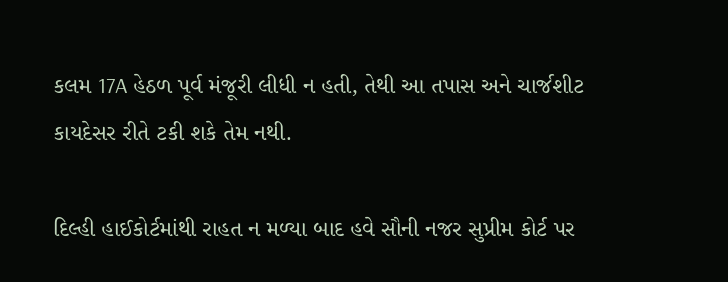કલમ 17A હેઠળ પૂર્વ મંજૂરી લીધી ન હતી, તેથી આ તપાસ અને ચાર્જશીટ કાયદેસર રીતે ટકી શકે તેમ નથી.

દિલ્હી હાઈકોર્ટમાંથી રાહત ન મળ્યા બાદ હવે સૌની નજર સુપ્રીમ કોર્ટ પર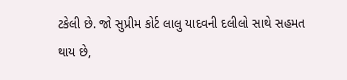ટકેલી છે. જો સુપ્રીમ કોર્ટ લાલુ યાદવની દલીલો સાથે સહમત થાય છે,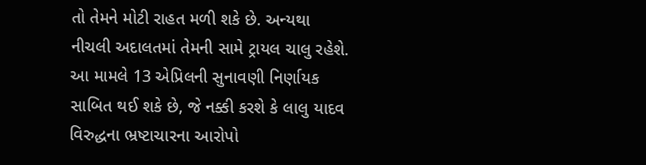તો તેમને મોટી રાહત મળી શકે છે. અન્યથા નીચલી અદાલતમાં તેમની સામે ટ્રાયલ ચાલુ રહેશે. આ મામલે 13 એપ્રિલની સુનાવણી નિર્ણાયક સાબિત થઈ શકે છે, જે નક્કી કરશે કે લાલુ યાદવ વિરુદ્ધના ભ્રષ્ટાચારના આરોપો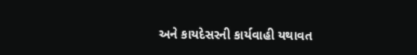અને કાયદેસરની કાર્યવાહી યથાવત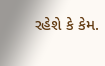રહેશે કે કેમ.